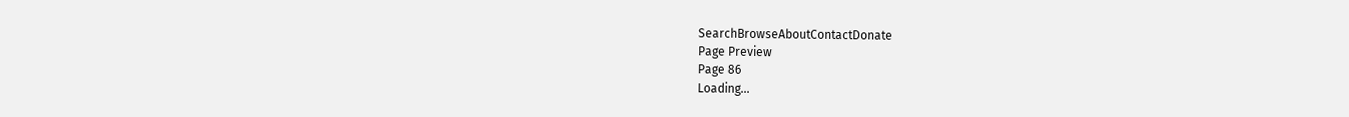SearchBrowseAboutContactDonate
Page Preview
Page 86
Loading...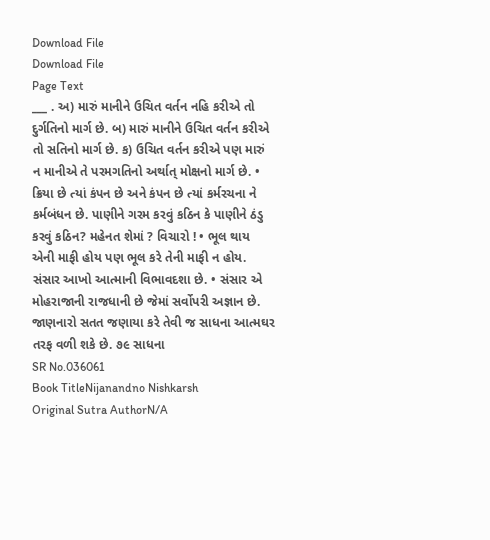Download File
Download File
Page Text
___ . અ) મારું માનીને ઉચિત વર્તન નહિ કરીએ તો દુર્ગતિનો માર્ગ છે. બ) મારું માનીને ઉચિત વર્તન કરીએ તો સતિનો માર્ગ છે. ક) ઉચિત વર્તન કરીએ પણ મારું ન માનીએ તે પરમગતિનો અર્થાત્ મોક્ષનો માર્ગ છે. • ક્રિયા છે ત્યાં કંપન છે અને કંપન છે ત્યાં કર્મરચના ને કર્મબંધન છે. પાણીને ગરમ કરવું કઠિન કે પાણીને ઠંડુ કરવું કઠિન? મહેનત શેમાં ? વિચારો ! • ભૂલ થાય એની માફી હોય પણ ભૂલ કરે તેની માફી ન હોય. સંસાર આખો આત્માની વિભાવદશા છે. • સંસાર એ મોહરાજાની રાજધાની છે જેમાં સર્વોપરી અજ્ઞાન છે. જાણનારો સતત જણાયા કરે તેવી જ સાધના આત્મઘર તરફ વળી શકે છે. ૭૯ સાધના
SR No.036061
Book TitleNijanandno Nishkarsh
Original Sutra AuthorN/A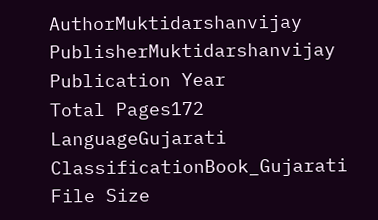AuthorMuktidarshanvijay
PublisherMuktidarshanvijay
Publication Year
Total Pages172
LanguageGujarati
ClassificationBook_Gujarati
File Size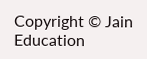Copyright © Jain Education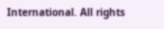International. All rights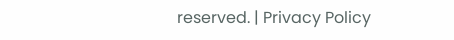reserved. | Privacy Policy